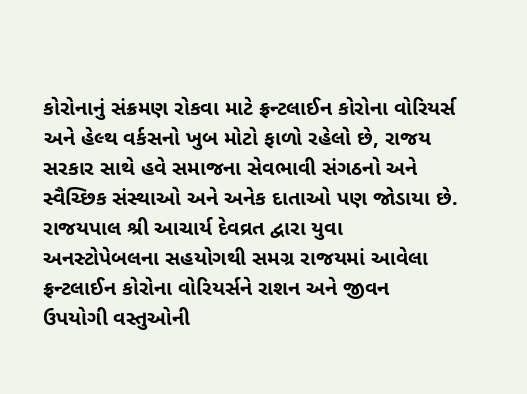કોરોનાનું સંક્રમણ રોકવા માટે ફ્રન્ટલાઈન કોરોના વોરિયર્સ અને હેલ્થ વર્કસનો ખુબ મોટો ફાળો રહેલો છે, રાજય સરકાર સાથે હવે સમાજના સેવભાવી સંગઠનો અને સ્વૈચ્છિક સંસ્થાઓ અને અનેક દાતાઓ પણ જોડાયા છે.
રાજયપાલ શ્રી આચાર્ય દેવવ્રત દ્વારા યુવા અનસ્ટોપેબલના સહયોગથી સમગ્ર રાજયમાં આવેલા ફ્રન્ટલાઈન કોરોના વોરિયર્સને રાશન અને જીવન ઉપયોગી વસ્તુઓની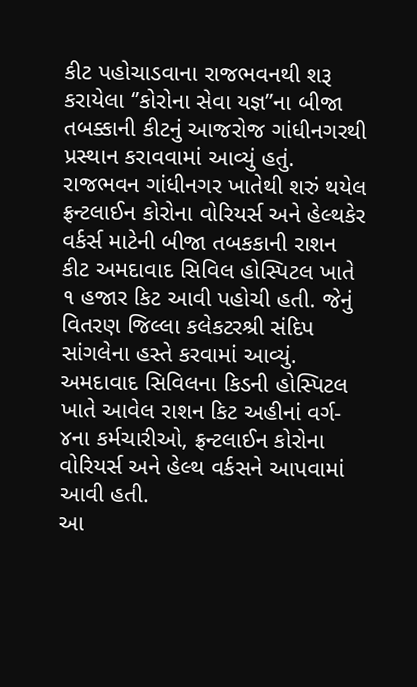કીટ પહોચાડવાના રાજભવનથી શરૂ કરાયેલા ‘’કોરોના સેવા યજ્ઞ’’ના બીજા તબક્કાની કીટનું આજરોજ ગાંધીનગરથી પ્રસ્થાન કરાવવામાં આવ્યું હતું.
રાજભવન ગાંધીનગર ખાતેથી શરું થયેલ ફ્રન્ટલાઈન કોરોના વોરિયર્સ અને હેલ્થકેર વર્કર્સ માટેની બીજા તબકકાની રાશન કીટ અમદાવાદ સિવિલ હોસ્પિટલ ખાતે ૧ હજાર કિટ આવી પહોચી હતી. જેનું વિતરણ જિલ્લા કલેકટરશ્રી સંદિપ સાંગલેના હસ્તે કરવામાં આવ્યું. અમદાવાદ સિવિલના કિડની હોસ્પિટલ ખાતે આવેલ રાશન કિટ અહીનાં વર્ગ- ૪ના કર્મચારીઓ, ફ્રન્ટલાઈન કોરોના વોરિયર્સ અને હેલ્થ વર્કસને આપવામાં આવી હતી.
આ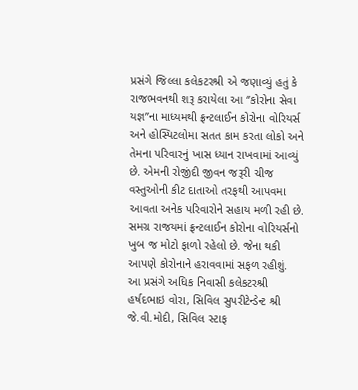પ્રસંગે જિલ્લા કલેકટરશ્રી એ જણાવ્યું હતું કે રાજભવનથી શરૂ કરાયેલા આ ‘’કોરોના સેવા યજ્ઞ’’ના માધ્યમથી ફ્રન્ટલાઈન કોરોના વોરિયર્સ અને હોસ્પિટલોમા સતત કામ કરતા લોકો અને તેમના પરિવારનું ખાસ ધ્યાન રાખવામાં આવ્યું છે. એમની રોજીંદી જીવન જરૂરી ચીજ વસ્તુઓની કીટ દાતાઓ તરફથી આપવમા આવતા અનેક પરિવારોને સહાય મળી રહી છે. સમગ્ર રાજયમાં ફ્રન્ટલાઈન કોરોના વોરિયર્સનો ખુબ જ મોટો ફાળો રહેલો છે. જેના થકી આપણે કોરોનાને હરાવવામાં સફળ રહીશું.
આ પ્રસંગે અધિક નિવાસી કલેકટરશ્રી હર્ષદભાઇ વોરા, સિવિલ સુપરીટેન્ડેન્ટ શ્રી જે.વી.મોદી, સિવિલ સ્ટાફ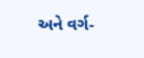અને વર્ગ-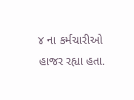૪ ના કર્મચારીઓ હાજર રહ્યા હતા.